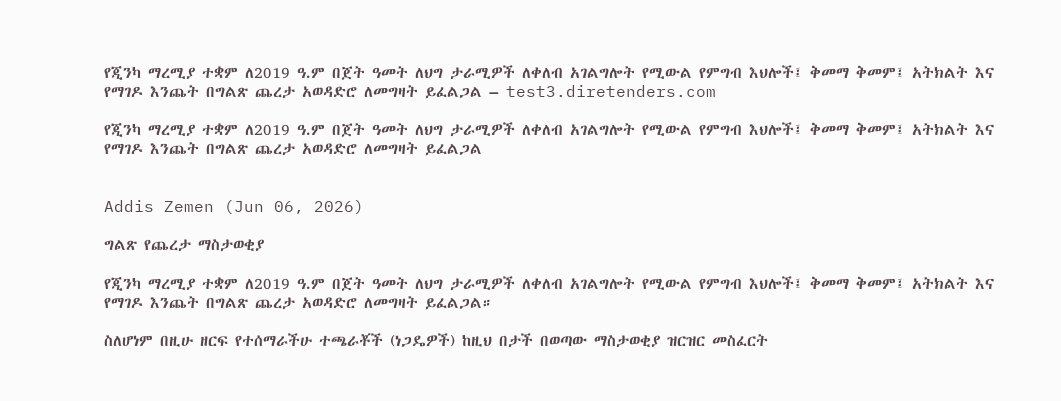የጂንካ ማረሚያ ተቋም ለ2019 ዓ.ም በጀት ዓመት ለህግ ታራሚዎች ለቀለብ አገልግሎት የሚውል የምግብ እህሎች፤ ቅመማ ቅመም፤ አትክልት እና የማገዶ እንጨት በግልጽ ጨረታ አወዳድሮ ለመግዛት ይፈልጋል – test3.diretenders.com

የጂንካ ማረሚያ ተቋም ለ2019 ዓ.ም በጀት ዓመት ለህግ ታራሚዎች ለቀለብ አገልግሎት የሚውል የምግብ እህሎች፤ ቅመማ ቅመም፤ አትክልት እና የማገዶ እንጨት በግልጽ ጨረታ አወዳድሮ ለመግዛት ይፈልጋል


Addis Zemen (Jun 06, 2026)

ግልጽ የጨረታ ማስታወቂያ

የጂንካ ማረሚያ ተቋም ለ2019 ዓ.ም በጀት ዓመት ለህግ ታራሚዎች ለቀለብ አገልግሎት የሚውል የምግብ እህሎች፤ ቅመማ ቅመም፤ አትክልት እና የማገዶ እንጨት በግልጽ ጨረታ አወዳድሮ ለመግዛት ይፈልጋል።

ስለሆነም በዚሁ ዘርፍ የተሰማራችሁ ተጫራቾች (ነጋዴዎች) ከዚህ በታች በወጣው ማስታወቂያ ዝርዝር መስፈርት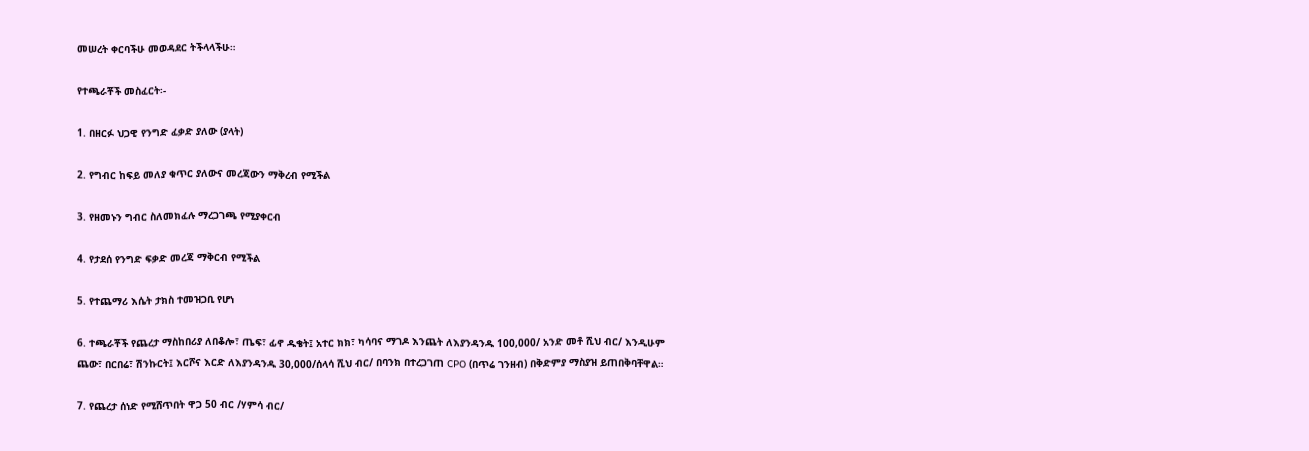መሠረት ቀርባችሁ መወዳደር ትችላላችሁ።

የተጫራቾች መስፈርት፡-

1. በዘርፉ ህጋዊ የንግድ ፈቃድ ያለው (ያላት)

2. የግብር ከፍይ መለያ ቁጥር ያለውና መረጃውን ማቅረብ የሚችል

3. የዘመኑን ግብር ስለመክፈሉ ማረጋገጫ የሚያቀርብ

4. የታደሰ የንግድ ፍቃድ መረጃ ማቅርብ የሚችል

5. የተጨማሪ እሴት ታክስ ተመዝጋቢ የሆነ

6. ተጫራቾች የጨረታ ማስከበሪያ ለበቆሎ፣ ጤፍ፣ ፊኖ ዱቄት፤ አተር ክክ፣ ካሳባና ማገዶ እንጨት ለእያንዳንዱ 100,000/ አንድ መቶ ሺህ ብር/ እንዲሁም ጨው፣ በርበሬ፣ ሽንኩርት፤ እርሾና እርድ ለእያንዳንዱ 30,000/ሰላሳ ሺህ ብር/ በባንክ በተረጋገጠ CPO (በጥሬ ገንዘብ) በቅድምያ ማስያዝ ይጠበቅባቸዋል።

7. የጨረታ ሰነድ የሚሸጥበት ዋጋ 50 ብር /ሃምሳ ብር/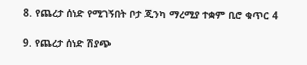8. የጨረታ ሰነድ የሚገኝበት ቦታ ጂንካ ማረሚያ ተቋም ቢሮ ቁጥር 4

9. የጨረታ ሰነድ ሽያጭ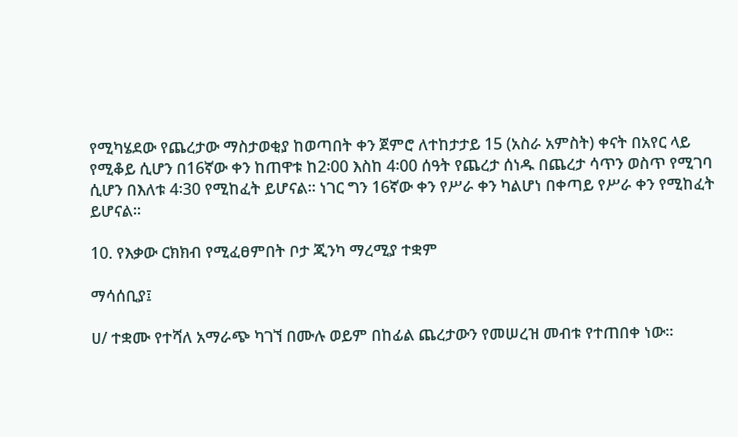የሚካሄደው የጨረታው ማስታወቂያ ከወጣበት ቀን ጀምሮ ለተከታታይ 15 (አስራ አምስት) ቀናት በአየር ላይ የሚቆይ ሲሆን በ16ኛው ቀን ከጠዋቱ ከ2፡00 እስከ 4፡00 ሰዓት የጨረታ ሰነዱ በጨረታ ሳጥን ወስጥ የሚገባ ሲሆን በእለቱ 4፡30 የሚከፈት ይሆናል። ነገር ግን 16ኛው ቀን የሥራ ቀን ካልሆነ በቀጣይ የሥራ ቀን የሚከፈት ይሆናል።

10. የእቃው ርክክብ የሚፈፀምበት ቦታ ጂንካ ማረሚያ ተቋም

ማሳሰቢያ፤

ሀ/ ተቋሙ የተሻለ አማራጭ ካገኘ በሙሉ ወይም በከፊል ጨረታውን የመሠረዝ መብቱ የተጠበቀ ነው።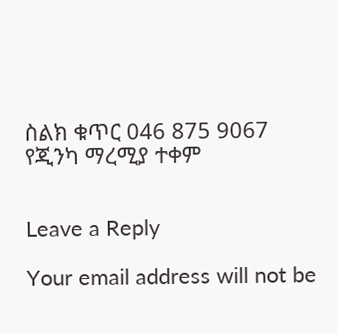ስልክ ቁጥር 046 875 9067
የጂንካ ማረሚያ ተቀም


Leave a Reply

Your email address will not be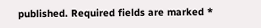published. Required fields are marked *